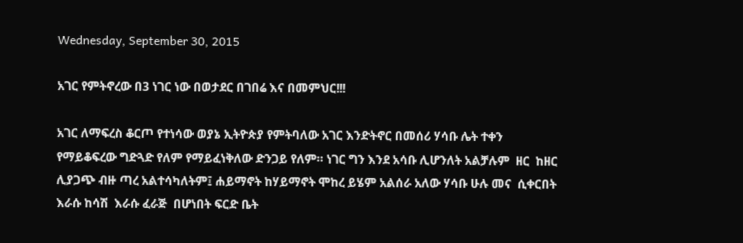Wednesday, September 30, 2015

አገር የምትኖረው በ3 ነገር ነው በወታደር በገበሬ እና በመምህር!!!

አገር ለማፍረስ ቆርጦ የተነሳው ወያኔ ኢትዮጵያ የምትባለው አገር እንድትኖር በመሰሪ ሃሳቡ ሌት ተቀን የማይቆፍረው ግድጓድ የለም የማይፈነቅለው ድንጋይ የለም። ነገር ግን እንደ አሳቡ ሊሆንለት አልቻሉም  ዘር  ከዘር ሊያጋጭ ብዙ ጣረ አልተሳካለትም፤ ሐይማኖት ከሃይማኖት ሞከረ ይሄም አልሰራ አለው ሃሳቡ ሁሉ መና  ሲቀርበት  እራሱ ከሳሽ  እራሱ ፈራጅ  በሆነበት ፍርድ ቤት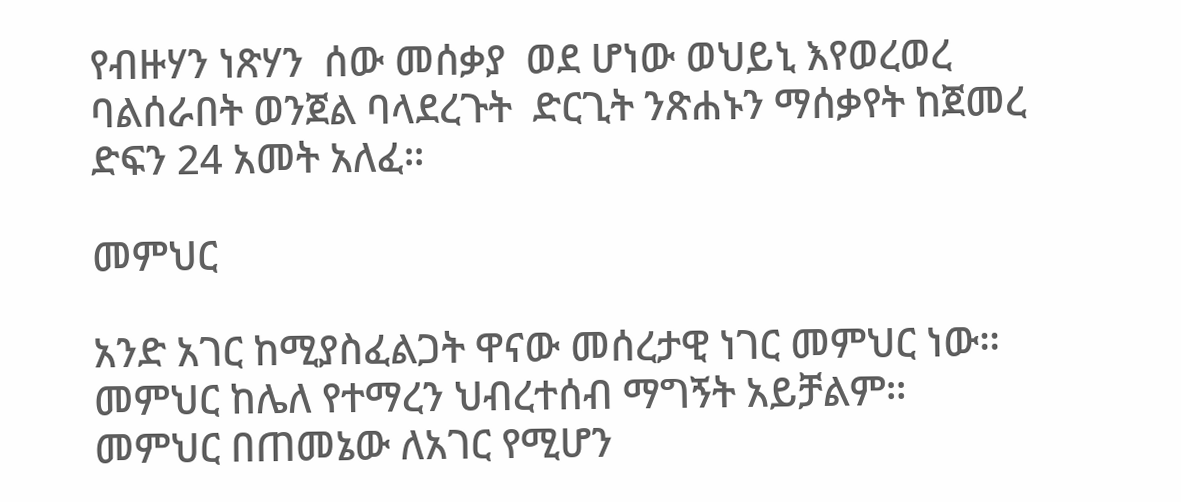የብዙሃን ነጽሃን  ሰው መሰቃያ  ወደ ሆነው ወህይኒ እየወረወረ ባልሰራበት ወንጀል ባላደረጉት  ድርጊት ንጽሐኑን ማሰቃየት ከጀመረ ድፍን 24 አመት አለፈ።

መምህር

አንድ አገር ከሚያስፈልጋት ዋናው መሰረታዊ ነገር መምህር ነው። መምህር ከሌለ የተማረን ህብረተሰብ ማግኝት አይቻልም።  መምህር በጠመኔው ለአገር የሚሆን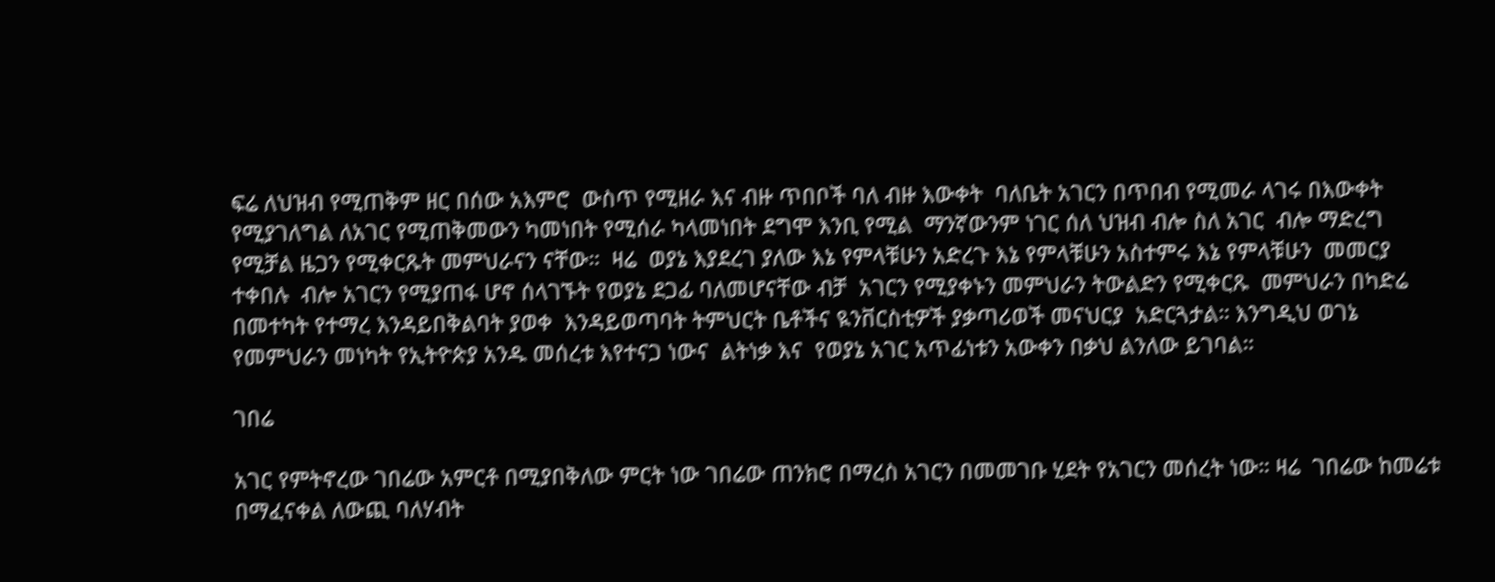ፍሬ ለህዝብ የሚጠቅም ዘር በሰው አእምሮ  ውስጥ የሚዘራ እና ብዙ ጥበቦች ባለ ብዙ እውቀት  ባለቤት አገርን በጥበብ የሚመራ ላገሩ በእውቀት የሚያገለግል ለአገር የሚጠቅመውን ካመነበት የሚሰራ ካላመነበት ደግሞ እንቢ የሚል  ማንኛውንም ነገር ሰለ ህዝብ ብሎ ስለ አገር  ብሎ ማድረግ የሚቻል ዜጋን የሚቀርጹት መምህራናን ናቸው።  ዛሬ  ወያኔ እያደረገ ያለው እኔ የምላቹሁን አድረጉ እኔ የምላቹሁን አስተምሩ እኔ የምላቹሁን  መመርያ ተቀበሉ  ብሎ አገርን የሚያጠፋ ሆኖ ሰላገኙት የወያኔ ደጋፊ ባለመሆናቸው ብቻ  አገርን የሚያቀኑን መምህራን ትውልድን የሚቀርጹ  መምህራን በካድሬ በመተካት የተማረ እንዳይበቅልባት ያወቀ  እንዳይወጣባት ትምህርት ቤቶችና ዪንቨርስቲዎች ያቃጣሪወች መናህርያ  አድርጓታል። እንግዲህ ወገኔ የመምህራን መነካት የኢትዮጵያ አንዱ መሰረቱ እየተናጋ ነውና  ልትነቃ እና  የወያኔ አገር አጥፊነቱን አውቀን በቃህ ልንለው ይገባል።

ገበሬ

አገር የምትኖረው ገበሬው አምርቶ በሚያበቅለው ምርት ነው ገበሬው ጠንክሮ በማረስ አገርን በመመገቡ ሂደት የአገርን መሰረት ነው። ዛሬ  ገበሬው ከመሬቱ በማፈናቀል ለውጪ ባለሃብት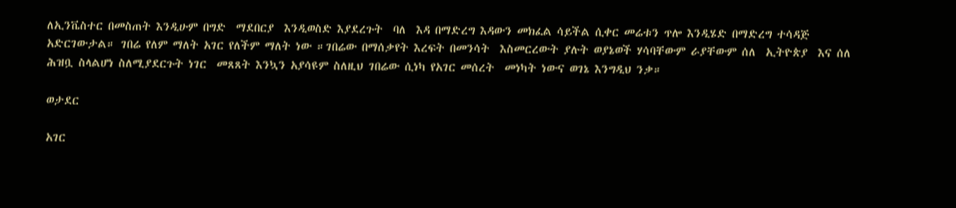ለኢንቬስተር በመስጠት እንዲሁም በግድ  ማደበርያ  እንዲወስድ እያደረጉት  ባለ  እዳ በማድረግ እዳውን መክፈል ሳይችል ሲቀር መሬቱን ጥሎ እንዲሄድ በማድረግ ተሳዳጅ አድርገውታል። ገበሬ የለም ማለት አገር የለችም ማለት ነው ።ገበሬው በማሰቃየት እረፍት በመንሳት  እስመርረውት ያሉት ወያኔወች ሃሳባቸውም ራያቸውም ሰለ  ኢትዮጵያ  እና ሰለ ሕዝቧ ስላልሆነ ስለሚያደርጉት ነገር  መጸጸት እንኳን አያሳዩም ስለዚህ ገበሬው ሲነካ የአገር መሰረት  መነካት ነውና ወገኔ እንግዲህ ንቃ።

ወታደር

አገር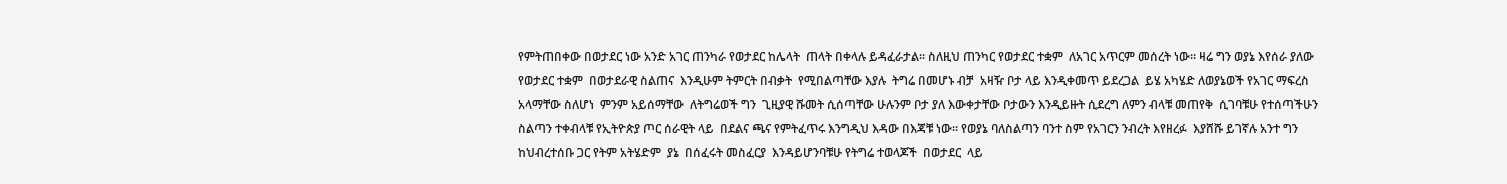የምትጠበቀው በወታደር ነው አንድ አገር ጠንካራ የወታደር ከሌላት  ጠላት በቀላሉ ይዳፈራታል። ስለዚህ ጠንካር የወታደር ተቋም  ለአገር አጥርም መሰረት ነው። ዛሬ ግን ወያኔ እየሰራ ያለው የወታደር ተቋም  በወታደራዊ ስልጠና  እንዲሁም ትምርት በብቃት  የሚበልጣቸው እያሉ  ትግሬ በመሆኑ ብቻ  አዛዥ ቦታ ላይ እንዲቀመጥ ይደረጋል  ይሄ አካሄድ ለወያኔወች የአገር ማፍረስ አላማቸው ስለሆነ  ምንም አይሰማቸው  ለትግሬወች ግን  ጊዚያዊ ሹመት ሲሰጣቸው ሁሉንም ቦታ ያለ እውቀታቸው ቦታውን እንዲይዙት ሲደረግ ለምን ብላቹ መጠየቅ  ሲገባቹሁ የተሰጣችሁን ስልጣን ተቀብላቹ የኢትዮጵያ ጦር ሰራዊት ላይ  በደልና ጫና የምትፈጥሩ እንግዲህ እዳው በእጃቹ ነው። የወያኔ ባለስልጣን ባንተ ስም የአገርን ንብረት እየዘረፉ  እያሸሹ ይገኛሉ አንተ ግን  ከህብረተሰቡ ጋር የትም አትሄድም  ያኔ  በሰፈሩት መስፈርያ  እንዳይሆንባቹሁ የትግሬ ተወላጆች  በወታደር  ላይ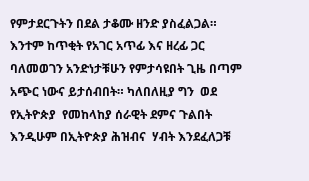የምታደርጉትን በደል ታቆሙ ዘንድ ያስፈልጋል። እንተም ከጥቂት የአገር አጥፊ እና ዘረፊ ጋር ባለመወገን አንድነታቹሁን የምታሳዩበት ጊዜ በጣም አጭር ነውና ይታሰብበት። ካለበለዚያ ግን  ወደ የኢትዮጵያ  የመከላከያ ሰራዊት ደምና ጉልበት እንዲሁም በኢትዮጵያ ሕዝብና  ሃብት እንደፈለጋቹ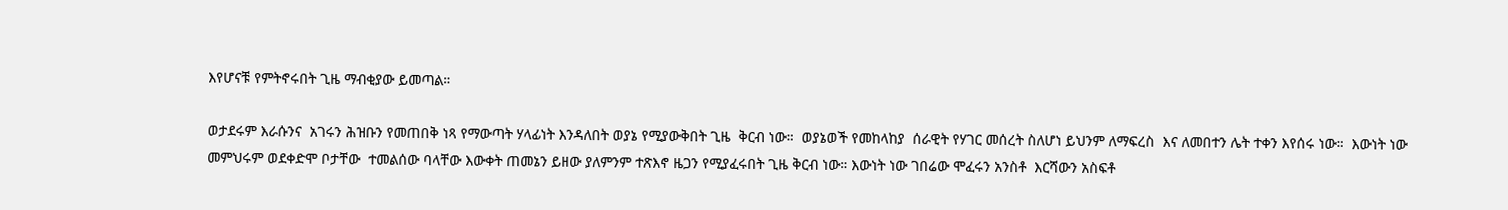እየሆናቹ የምትኖሩበት ጊዜ ማብቂያው ይመጣል።

ወታደሩም እራሱንና  አገሩን ሕዝቡን የመጠበቅ ነጻ የማውጣት ሃላፊነት እንዳለበት ወያኔ የሚያውቅበት ጊዜ  ቅርብ ነው።  ወያኔወች የመከላከያ  ሰራዊት የሃገር መሰረት ስለሆነ ይህንም ለማፍረስ  እና ለመበተን ሌት ተቀን እየሰሩ ነው።  እውነት ነው መምህሩም ወደቀድሞ ቦታቸው  ተመልሰው ባላቸው እውቀት ጠመኔን ይዘው ያለምንም ተጽእኖ ዜጋን የሚያፈሩበት ጊዜ ቅርብ ነው። እውነት ነው ገበሬው ሞፈሩን አንስቶ  እርሻውን አስፍቶ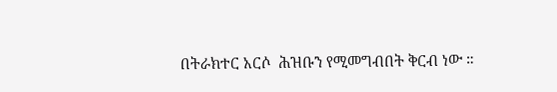በትራክተር አርሶ  ሕዝቡን የሚመግብበት ቅርብ ነው ።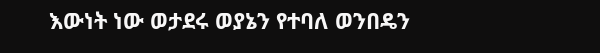እውነት ነው ወታደሩ ወያኔን የተባለ ወንበዴን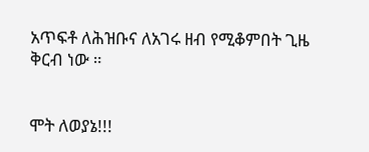አጥፍቶ ለሕዝቡና ለአገሩ ዘብ የሚቆምበት ጊዜ ቅርብ ነው ።


ሞት ለወያኔ!!!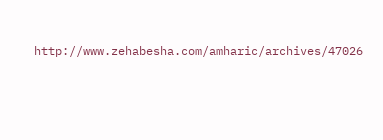http://www.zehabesha.com/amharic/archives/47026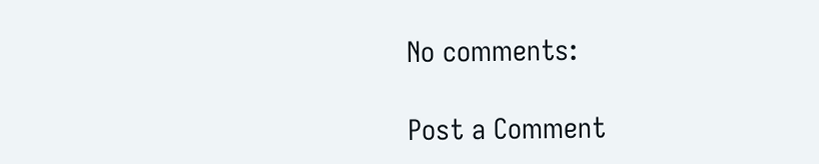No comments:

Post a Comment